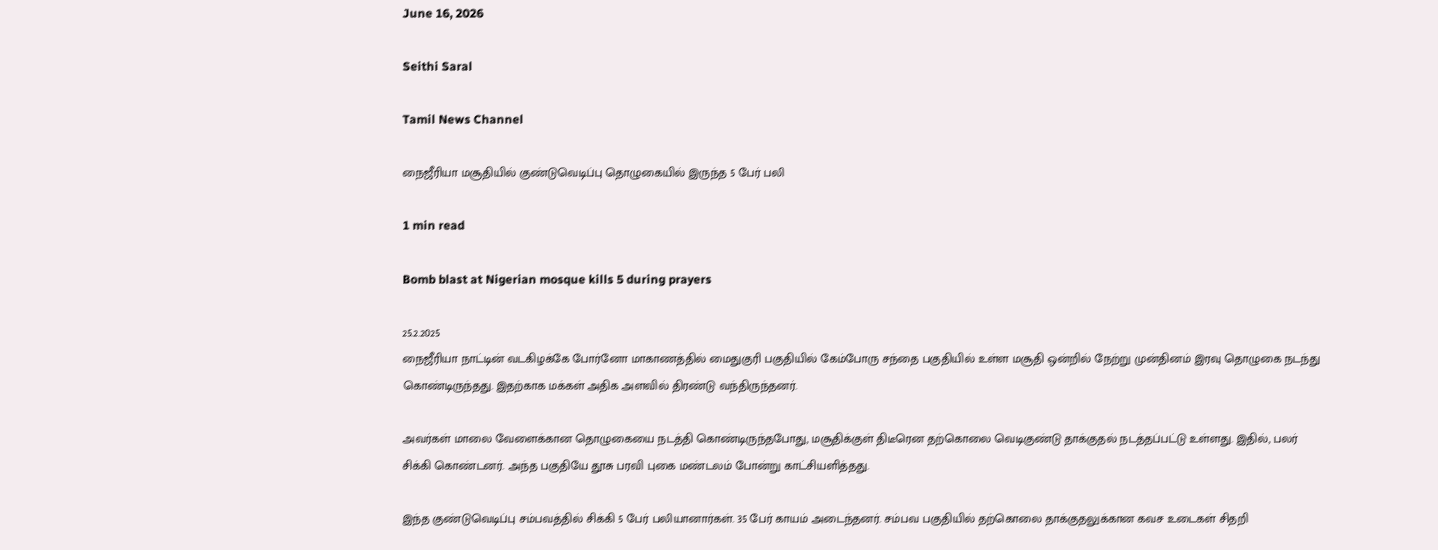June 16, 2026

Seithi Saral

Tamil News Channel

நைஜீரியா மசூதியில் குண்டுவெடிப்பு தொழுகையில் இருந்த 5 பேர் பலி

1 min read

Bomb blast at Nigerian mosque kills 5 during prayers

25.2.2025
நைஜீரியா நாட்டின் வடகிழக்கே போர்னோ மாகாணத்தில் மைதுகுரி பகுதியில் கேம்போரு சந்தை பகுதியில் உள்ள மசூதி ஒன்றில் நேற்று முன்தினம் இரவு தொழுகை நடந்து கொண்டிருந்தது. இதற்காக மக்கள் அதிக அளவில் திரண்டு வந்திருந்தனர்.

அவர்கள் மாலை வேளைக்கான தொழுகையை நடத்தி கொண்டிருந்தபோது, மசூதிக்குள் திடீரென தற்கொலை வெடிகுண்டு தாக்குதல் நடத்தப்பட்டு உள்ளது. இதில், பலர் சிக்கி கொண்டனர். அந்த பகுதியே தூசு பரவி புகை மண்டலம் போன்று காட்சியளித்தது.

இந்த குண்டுவெடிப்பு சம்பவத்தில் சிக்கி 5 பேர் பலியானார்கள். 35 பேர் காயம் அடைந்தனர். சம்பவ பகுதியில் தற்கொலை தாக்குதலுக்கான கவச உடைகள் சிதறி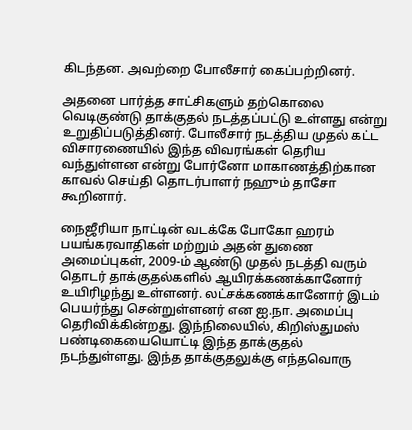கிடந்தன. அவற்றை போலீசார் கைப்பற்றினர்.

அதனை பார்த்த சாட்சிகளும் தற்கொலை வெடிகுண்டு தாக்குதல் நடத்தப்பட்டு உள்ளது என்று உறுதிப்படுத்தினர். போலீசார் நடத்திய முதல் கட்ட விசாரணையில் இந்த விவரங்கள் தெரிய வந்துள்ளன என்று போர்னோ மாகாணத்திற்கான காவல் செய்தி தொடர்பாளர் நஹும் தாசோ கூறினார்.

நைஜீரியா நாட்டின் வடக்கே போகோ ஹரம் பயங்கரவாதிகள் மற்றும் அதன் துணை அமைப்புகள், 2009-ம் ஆண்டு முதல் நடத்தி வரும் தொடர் தாக்குதல்களில் ஆயிரக்கணக்கானோர் உயிரிழந்து உள்ளனர். லட்சக்கணக்கானோர் இடம் பெயர்ந்து சென்றுள்ளனர் என ஐ.நா. அமைப்பு தெரிவிக்கின்றது. இந்நிலையில், கிறிஸ்துமஸ் பண்டிகையையொட்டி இந்த தாக்குதல் நடந்துள்ளது. இந்த தாக்குதலுக்கு எந்தவொரு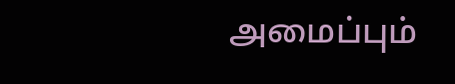அமைப்பும்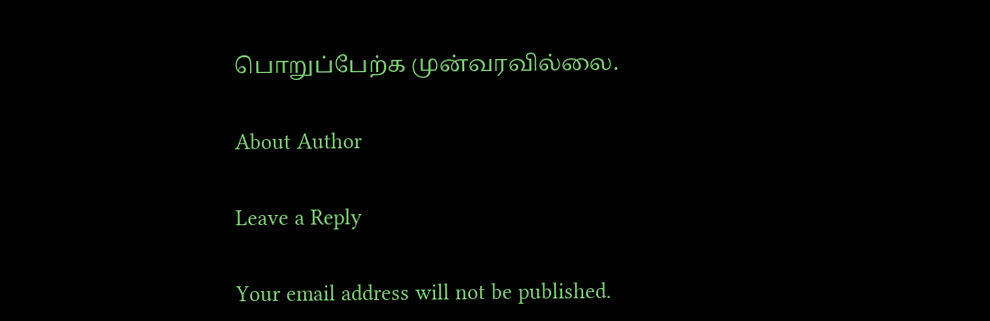பொறுப்பேற்க முன்வரவில்லை.

About Author

Leave a Reply

Your email address will not be published.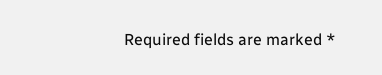Required fields are marked *